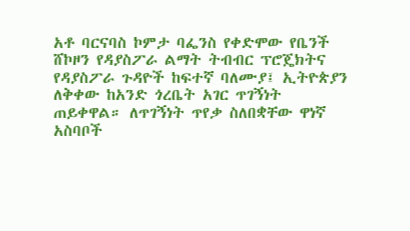አቶ ባርናባስ ኮምታ ባፌንስ የቀድሞው የቤንች ሸኮዞን የዳያስፖራ ልማት ትብብር ፕሮጄክትና የዳያስፖራ ጉዳዮች ከፍተኛ ባለሙያ፤ ኢትዮጵያን ለቅቀው ከአንድ ጎረቤት አገር ጥገኝነት ጠይቀዋል። ለጥገኝነት ጥየቃ ስለበቋቸው ዋነኛ አስባቦች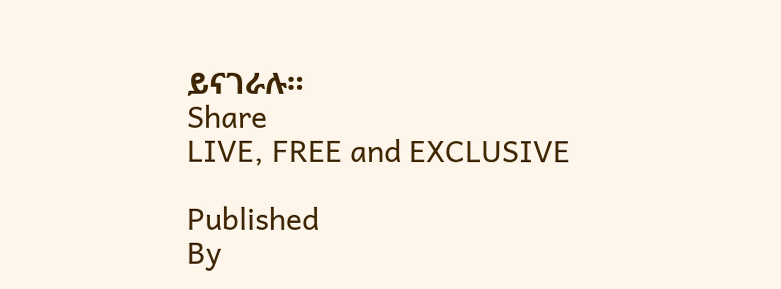ይናገራሉ።
Share
LIVE, FREE and EXCLUSIVE

Published
By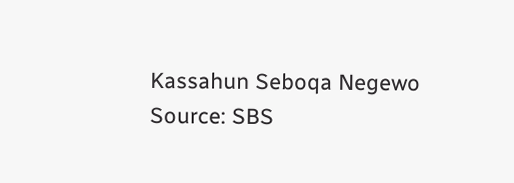Kassahun Seboqa Negewo
Source: SBS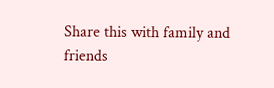Share this with family and friends